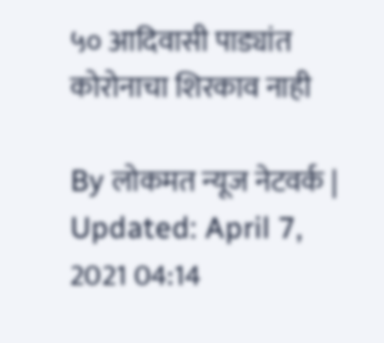५० आदिवासी पाड्यांत कोरोनाचा शिरकाव नाही

By लोकमत न्यूज नेटवर्क | Updated: April 7, 2021 04:14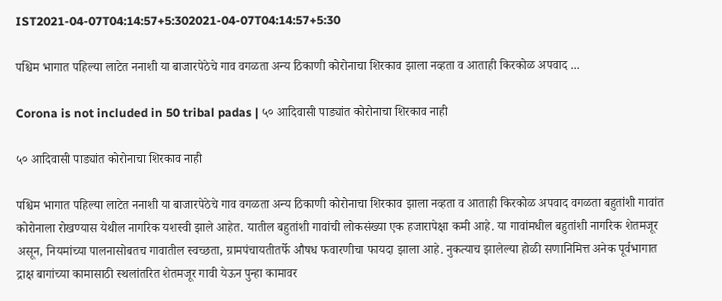IST2021-04-07T04:14:57+5:302021-04-07T04:14:57+5:30

पश्चिम भागात पहिल्या लाटेत ननाशी या बाजारपेठेचे गाव वगळता अन्य ठिकाणी कोरोनाचा शिरकाव झाला नव्हता व आताही किरकोळ अपवाद ...

Corona is not included in 50 tribal padas | ५० आदिवासी पाड्यांत कोरोनाचा शिरकाव नाही

५० आदिवासी पाड्यांत कोरोनाचा शिरकाव नाही

पश्चिम भागात पहिल्या लाटेत ननाशी या बाजारपेठेचे गाव वगळता अन्य ठिकाणी कोरोनाचा शिरकाव झाला नव्हता व आताही किरकोळ अपवाद वगळता बहुतांशी गावांत कोरोनाला रोखण्यास येथील नागरिक यशस्वी झाले आहेत. यातील बहुतांशी गावांची लोकसंख्या एक हजारापेक्षा कमी आहे. या गावांमधील बहुतांशी नागरिक शेतमजूर असून, नियमांच्या पालनासोबतच गावातील स्वच्छता, ग्रामपंचायतीतर्फे औषध फवारणीचा फायदा झाला आहे. नुकत्याच झालेल्या होळी सणानिमित्त अनेक पूर्वभागात द्राक्ष बागांच्या कामासाठी स्थलांतरित शेतमजूर गावी येऊन पुन्हा कामावर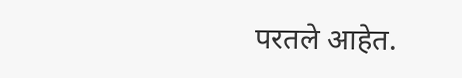परतले आहेत.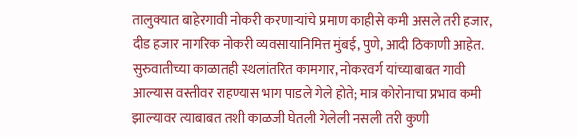तालुक्यात बाहेरगावी नोकरी करणाऱ्यांचे प्रमाण काहीसे कमी असले तरी हजार, दीड हजार नागरिक नोकरी व्यवसायानिमित्त मुंबई, पुणे, आदी ठिकाणी आहेत. सुरुवातीच्या काळातही स्थलांतरित कामगार, नोकरवर्ग यांच्याबाबत गावी आल्यास वस्तीवर राहण्यास भाग पाडले गेले होते; मात्र कोरोनाचा प्रभाव कमी झाल्यावर त्याबाबत तशी काळजी घेतली गेलेली नसली तरी कुणी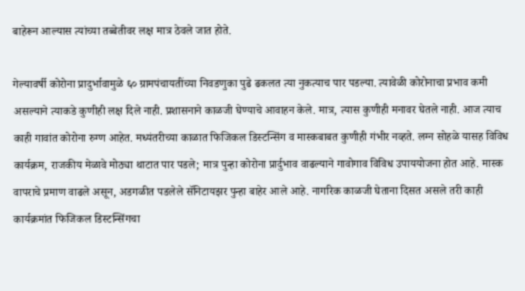बाहेरून आल्यास त्यांच्या तब्बेतीवर लक्ष मात्र ठेवले जात होते.

गेल्यावर्षी कोरोना प्रादुर्भावामुळे ६० ग्रामपंचायतींच्या निवडणुका पुढे ढकलत त्या नुकत्याच पार पडल्या. त्यावेळी कोरोनाचा प्रभाव कमी असल्याने त्याकडे कुणीही लक्ष दिले नाही. प्रशासनाने काळजी घेण्याचे आवाहन केले. मात्र, त्यास कुणीही मनावर घेतले नाही. आज त्याच काही गावांत कोरोना रुग्ण आहेत. मध्यंतरीच्या काळात फिजिकल डिस्टन्सिंग व मास्कबाबत कुणीही गंभीर नव्हते. लग्न सोहळे यासह विविध कार्यक्रम, राजकीय मेळावे मोठ्या थाटात पार पडले; मात्र पुन्हा कोरोना प्रार्दुभाव वाढल्याने गावोगाव विविध उपाययोजना होत आहे. मास्क वापराचे प्रमाण वाढले असून, अडगळीत पडलेले सॅनिटायझर पुन्हा बाहेर आले आहे. नागरिक काळजी घेताना दिसत असले तरी काही कार्यक्रमांत फिजिकल डिस्टन्सिंगचा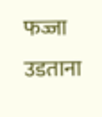फज्जा उडताना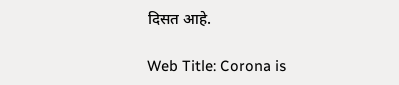दिसत आहे.

Web Title: Corona is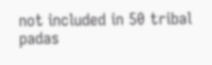not included in 50 tribal padas